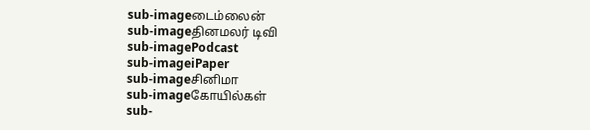sub-imageடைம்லைன்
sub-imageதினமலர் டிவி
sub-imagePodcast
sub-imageiPaper
sub-imageசினிமா
sub-imageகோயில்கள்
sub-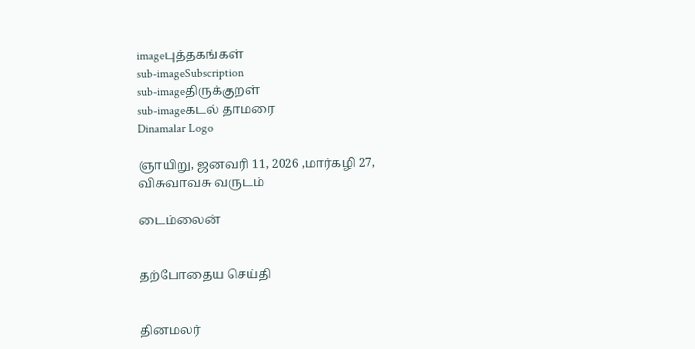imageபுத்தகங்கள்
sub-imageSubscription
sub-imageதிருக்குறள்
sub-imageகடல் தாமரை
Dinamalar Logo

ஞாயிறு, ஜனவரி 11, 2026 ,மார்கழி 27, விசுவாவசு வருடம்

டைம்லைன்


தற்போதைய செய்தி


தினமலர்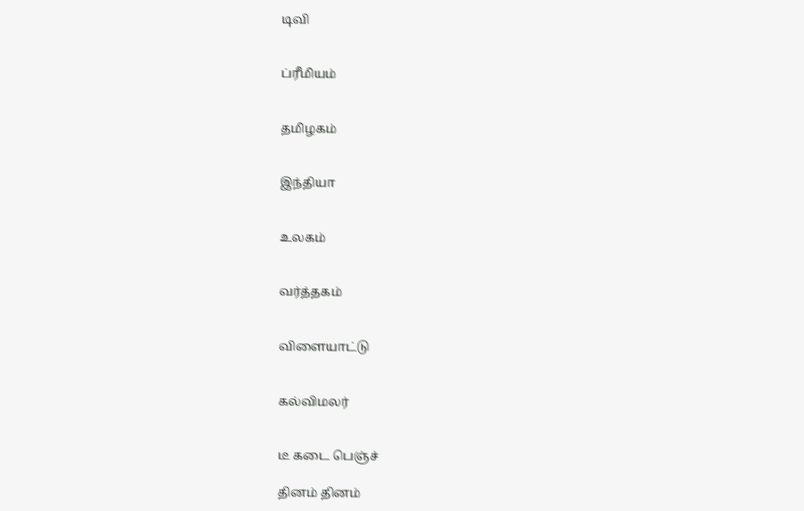டிவி


ப்ரீமியம்


தமிழகம்


இந்தியா


உலகம்


வர்த்தகம்


விளையாட்டு


கல்விமலர்


டீ கடை பெஞ்ச்

தினம் தினம்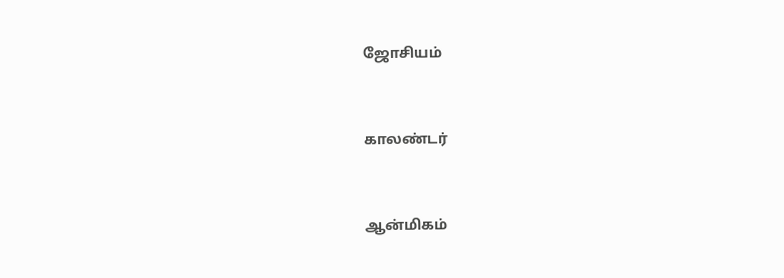ஜோசியம்


காலண்டர்


ஆன்மிகம்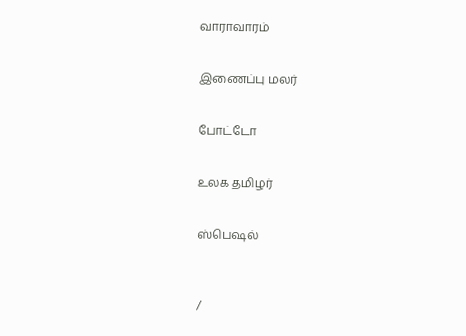வாராவாரம்


இணைப்பு மலர்


போட்டோ


உலக தமிழர்


ஸ்பெஷல்



/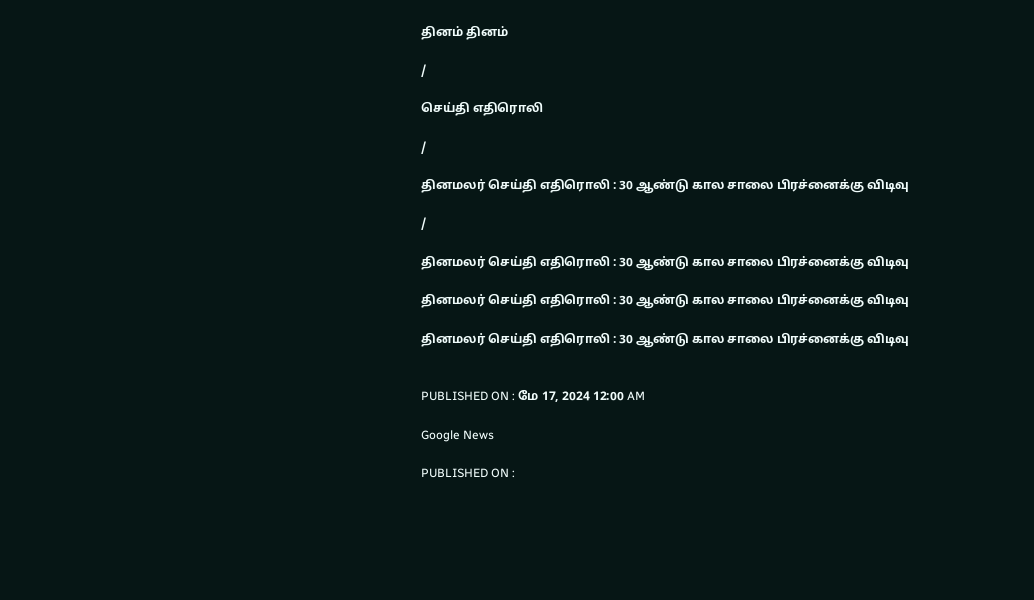தினம் தினம்

/

செய்தி எதிரொலி

/

தினமலர் செய்தி எதிரொலி : 30 ஆண்டு கால சாலை பிரச்னைக்கு விடிவு

/

தினமலர் செய்தி எதிரொலி : 30 ஆண்டு கால சாலை பிரச்னைக்கு விடிவு

தினமலர் செய்தி எதிரொலி : 30 ஆண்டு கால சாலை பிரச்னைக்கு விடிவு

தினமலர் செய்தி எதிரொலி : 30 ஆண்டு கால சாலை பிரச்னைக்கு விடிவு


PUBLISHED ON : மே 17, 2024 12:00 AM

Google News

PUBLISHED ON :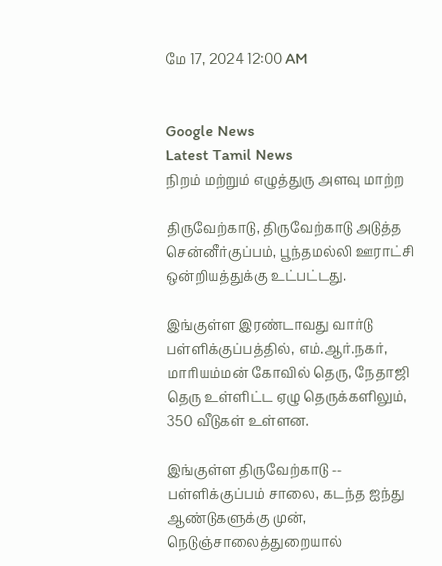மே 17, 2024 12:00 AM


Google News
Latest Tamil News
நிறம் மற்றும் எழுத்துரு அளவு மாற்ற

திருவேற்காடு, திருவேற்காடு அடுத்த சென்னீர்குப்பம், பூந்தமல்லி ஊராட்சி ஒன்றியத்துக்கு உட்பட்டது.

இங்குள்ள இரண்டாவது வார்டு பள்ளிக்குப்பத்தில், எம்.ஆர்.நகர், மாரியம்மன் கோவில் தெரு, நேதாஜி தெரு உள்ளிட்ட ஏழு தெருக்களிலும், 350 வீடுகள் உள்ளன.

இங்குள்ள திருவேற்காடு -- பள்ளிக்குப்பம் சாலை, கடந்த ஐந்து ஆண்டுகளுக்கு முன், நெடுஞ்சாலைத்துறையால்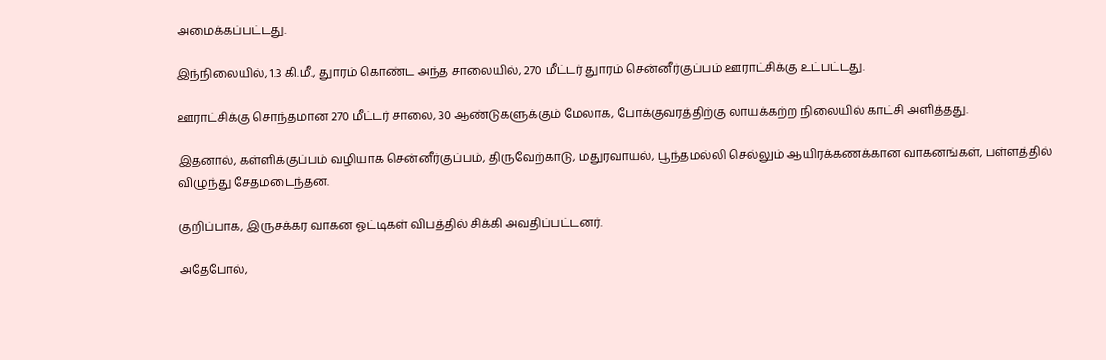அமைக்கப்பட்டது.

இந்நிலையில், 1.3 கி.மீ., துாரம் கொண்ட அந்த சாலையில், 270 மீட்டர் துாரம் சென்னீர்குப்பம் ஊராட்சிக்கு உட்பட்டது.

ஊராட்சிக்கு சொந்தமான 270 மீட்டர் சாலை, 30 ஆண்டுகளுக்கும் மேலாக, போக்குவரத்திற்கு லாயக்கற்ற நிலையில் காட்சி அளித்தது.

இதனால், கள்ளிக்குப்பம் வழியாக சென்னீர்குப்பம், திருவேற்காடு, மதுரவாயல், பூந்தமல்லி செல்லும் ஆயிரக்கணக்கான வாகனங்கள், பள்ளத்தில் விழுந்து சேதமடைந்தன.

குறிப்பாக, இருசக்கர வாகன ஓட்டிகள் விபத்தில் சிக்கி அவதிப்பட்டனர்.

அதேபோல்,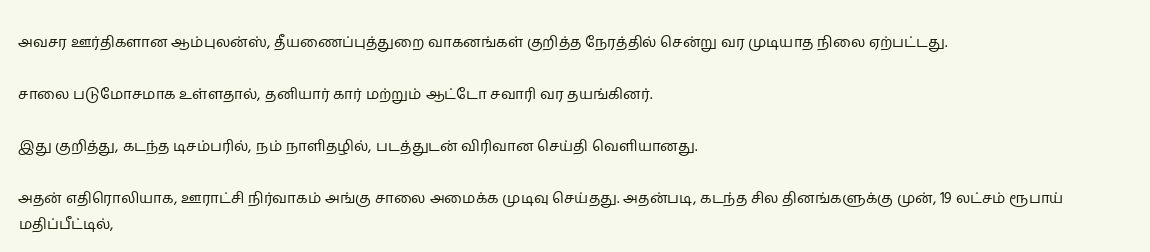அவசர ஊர்திகளான ஆம்புலன்ஸ், தீயணைப்புத்துறை வாகனங்கள் குறித்த நேரத்தில் சென்று வர முடியாத நிலை ஏற்பட்டது.

சாலை படுமோசமாக உள்ளதால், தனியார் கார் மற்றும் ஆட்டோ சவாரி வர தயங்கினர்.

இது குறித்து, கடந்த டிசம்பரில், நம் நாளிதழில், படத்துடன் விரிவான செய்தி வெளியானது.

அதன் எதிரொலியாக, ஊராட்சி நிர்வாகம் அங்கு சாலை அமைக்க முடிவு செய்தது. அதன்படி, கடந்த சில தினங்களுக்கு முன், 19 லட்சம் ரூபாய் மதிப்பீட்டில்,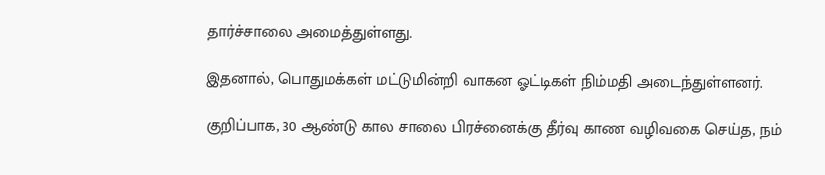தார்ச்சாலை அமைத்துள்ளது.

இதனால், பொதுமக்கள் மட்டுமின்றி வாகன ஓட்டிகள் நிம்மதி அடைந்துள்ளனர்.

குறிப்பாக, 30 ஆண்டு கால சாலை பிரச்னைக்கு தீர்வு காண வழிவகை செய்த, நம்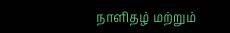நாளிதழ் மற்றும்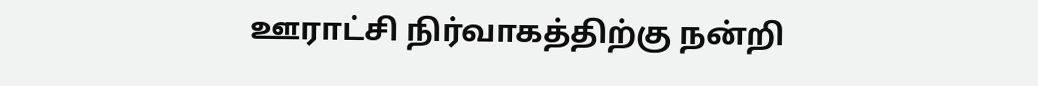ஊராட்சி நிர்வாகத்திற்கு நன்றி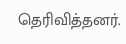தெரிவித்தனர்.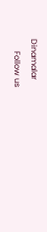Dinamalar
      Follow us